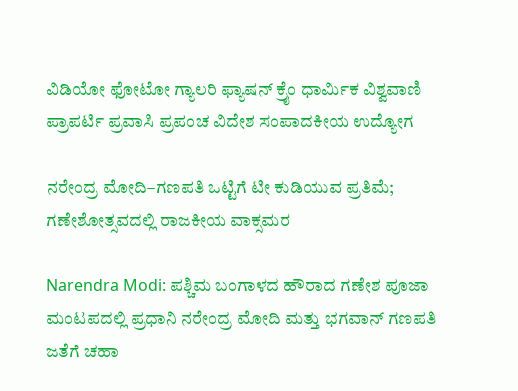ವಿಡಿಯೋ ಫೋಟೋ ಗ್ಯಾಲರಿ ಫ್ಯಾಷನ್ ಕ್ರೈಂ ಧಾರ್ಮಿಕ ವಿಶ್ವವಾಣಿ ಪ್ರಾಪರ್ಟಿ ಪ್ರವಾಸಿ ಪ್ರಪಂಚ ವಿದೇಶ ಸಂಪಾದಕೀಯ ಉದ್ಯೋಗ

ನರೇಂದ್ರ ಮೋದಿ–ಗಣಪತಿ ಒಟ್ಟಿಗೆ ಟೀ ಕುಡಿಯುವ ಪ್ರತಿಮೆ; ಗಣೇಶೋತ್ಸವದಲ್ಲಿ ರಾಜಕೀಯ ವಾಕ್ಸಮರ

Narendra Modi: ಪಶ್ಚಿಮ ಬಂಗಾಳದ ಹೌರಾದ ಗಣೇಶ ಪೂಜಾ ಮಂಟಪದಲ್ಲಿ ಪ್ರಧಾನಿ ನರೇಂದ್ರ ಮೋದಿ ಮತ್ತು ಭಗವಾನ್ ಗಣಪತಿ ಜತೆಗೆ ಚಹಾ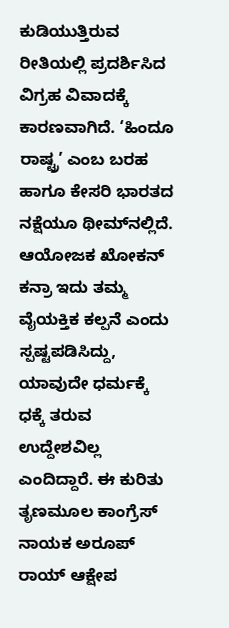ಕುಡಿಯುತ್ತಿರುವ ರೀತಿಯಲ್ಲಿ ಪ್ರದರ್ಶಿಸಿದ ವಿಗ್ರಹ ವಿವಾದಕ್ಕೆ ಕಾರಣವಾಗಿದೆ. ‘ಹಿಂದೂ ರಾಷ್ಟ್ರ’ ಎಂಬ ಬರಹ ಹಾಗೂ ಕೇಸರಿ ಭಾರತದ ನಕ್ಷೆಯೂ ಥೀಮ್‌ನಲ್ಲಿದೆ. ಆಯೋಜಕ ಖೋಕನ್ ಕನ್ರಾ ಇದು ತಮ್ಮ ವೈಯಕ್ತಿಕ ಕಲ್ಪನೆ ಎಂದು ಸ್ಪಷ್ಟಪಡಿಸಿದ್ದು, ಯಾವುದೇ ಧರ್ಮಕ್ಕೆ ಧಕ್ಕೆ ತರುವ ಉದ್ದೇಶವಿಲ್ಲ ಎಂದಿದ್ದಾರೆ. ಈ ಕುರಿತು ತೃಣಮೂಲ ಕಾಂಗ್ರೆಸ್ ನಾಯಕ ಅರೂಪ್ ರಾಯ್ ಆಕ್ಷೇಪ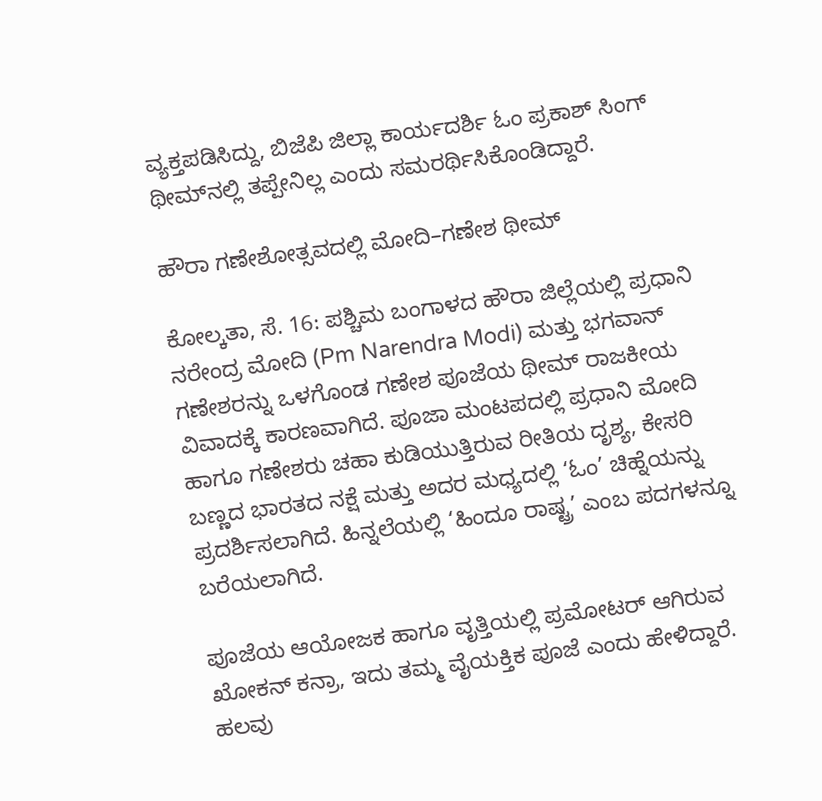ವ್ಯಕ್ತಪಡಿಸಿದ್ದು, ಬಿಜೆಪಿ ಜಿಲ್ಲಾ ಕಾರ್ಯದರ್ಶಿ ಓಂ ಪ್ರಕಾಶ್ ಸಿಂಗ್ ಥೀಮ್‌ನಲ್ಲಿ ತಪ್ಪೇನಿಲ್ಲ ಎಂದು ಸಮರರ್ಥಿಸಿಕೊಂಡಿದ್ದಾರೆ.

ಹೌರಾ ಗಣೇಶೋತ್ಸವದಲ್ಲಿ ಮೋದಿ–ಗಣೇಶ ಥೀಮ್

ಕೋಲ್ಕತಾ, ಸೆ. 16: ಪಶ್ಚಿಮ ಬಂಗಾಳದ ಹೌರಾ ಜಿಲ್ಲೆಯಲ್ಲಿ ಪ್ರಧಾನಿ ನರೇಂದ್ರ ಮೋದಿ (Pm Narendra Modi) ಮತ್ತು ಭಗವಾನ್ ಗಣೇಶರನ್ನು ಒಳಗೊಂಡ ಗಣೇಶ ಪೂಜೆಯ ಥೀಮ್ ರಾಜಕೀಯ ವಿವಾದಕ್ಕೆ ಕಾರಣವಾಗಿದೆ. ಪೂಜಾ ಮಂಟಪದಲ್ಲಿ ಪ್ರಧಾನಿ ಮೋದಿ ಹಾಗೂ ಗಣೇಶರು ಚಹಾ ಕುಡಿಯುತ್ತಿರುವ ರೀತಿಯ ದೃಶ್ಯ, ಕೇಸರಿ ಬಣ್ಣದ ಭಾರತದ ನಕ್ಷೆ ಮತ್ತು ಅದರ ಮಧ್ಯದಲ್ಲಿ ‘ಓಂ’ ಚಿಹ್ನೆಯನ್ನು ಪ್ರದರ್ಶಿಸಲಾಗಿದೆ. ಹಿನ್ನಲೆಯಲ್ಲಿ ‘ಹಿಂದೂ ರಾಷ್ಟ್ರ’ ಎಂಬ ಪದಗಳನ್ನೂ ಬರೆಯಲಾಗಿದೆ.

ಪೂಜೆಯ ಆಯೋಜಕ ಹಾಗೂ ವೃತ್ತಿಯಲ್ಲಿ ಪ್ರಮೋಟರ್ ಆಗಿರುವ ಖೋಕನ್ ಕನ್ರಾ, ಇದು ತಮ್ಮ ವೈಯಕ್ತಿಕ ಪೂಜೆ ಎಂದು ಹೇಳಿದ್ದಾರೆ. ಹಲವು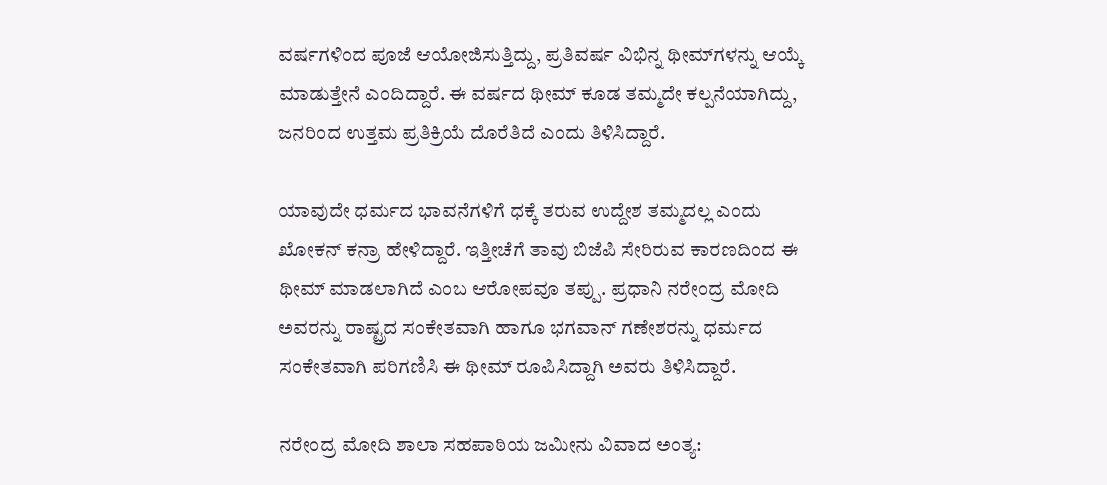ವರ್ಷಗಳಿಂದ ಪೂಜೆ ಆಯೋಜಿಸುತ್ತಿದ್ದು, ಪ್ರತಿವರ್ಷ ವಿಭಿನ್ನ ಥೀಮ್‌ಗಳನ್ನು ಆಯ್ಕೆ ಮಾಡುತ್ತೇನೆ ಎಂದಿದ್ದಾರೆ. ಈ ವರ್ಷದ ಥೀಮ್ ಕೂಡ ತಮ್ಮದೇ ಕಲ್ಪನೆಯಾಗಿದ್ದು, ಜನರಿಂದ ಉತ್ತಮ ಪ್ರತಿಕ್ರಿಯೆ ದೊರೆತಿದೆ ಎಂದು ತಿಳಿಸಿದ್ದಾರೆ.

ಯಾವುದೇ ಧರ್ಮದ ಭಾವನೆಗಳಿಗೆ ಧಕ್ಕೆ ತರುವ ಉದ್ದೇಶ ತಮ್ಮದಲ್ಲ ಎಂದು ಖೋಕನ್ ಕನ್ರಾ ಹೇಳಿದ್ದಾರೆ. ಇತ್ತೀಚೆಗೆ ತಾವು ಬಿಜೆಪಿ ಸೇರಿರುವ ಕಾರಣದಿಂದ ಈ ಥೀಮ್ ಮಾಡಲಾಗಿದೆ ಎಂಬ ಆರೋಪವೂ ತಪ್ಪು. ಪ್ರಧಾನಿ ನರೇಂದ್ರ ಮೋದಿ ಅವರನ್ನು ರಾಷ್ಟ್ರದ ಸಂಕೇತವಾಗಿ ಹಾಗೂ ಭಗವಾನ್ ಗಣೇಶರನ್ನು ಧರ್ಮದ ಸಂಕೇತವಾಗಿ ಪರಿಗಣಿಸಿ ಈ ಥೀಮ್ ರೂಪಿಸಿದ್ದಾಗಿ ಅವರು ತಿಳಿಸಿದ್ದಾರೆ.

ನರೇಂದ್ರ ಮೋದಿ ಶಾಲಾ ಸಹಪಾಠಿಯ ಜಮೀನು ವಿವಾದ ಅಂತ್ಯ: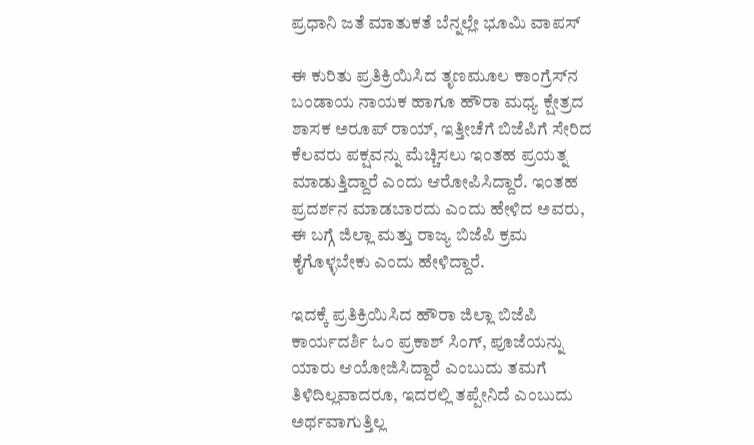ಪ್ರಧಾನಿ ಜತೆ ಮಾತುಕತೆ ಬೆನ್ನಲ್ಲೇ ಭೂಮಿ ವಾಪಸ್

ಈ ಕುರಿತು ಪ್ರತಿಕ್ರಿಯಿಸಿದ ತೃಣಮೂಲ ಕಾಂಗ್ರೆಸ್‌ನ ಬಂಡಾಯ ನಾಯಕ ಹಾಗೂ ಹೌರಾ ಮಧ್ಯ ಕ್ಷೇತ್ರದ ಶಾಸಕ ಅರೂಪ್ ರಾಯ್, ಇತ್ತೀಚೆಗೆ ಬಿಜೆಪಿಗೆ ಸೇರಿದ ಕೆಲವರು ಪಕ್ಷವನ್ನು ಮೆಚ್ಚಿಸಲು ಇಂತಹ ಪ್ರಯತ್ನ ಮಾಡುತ್ತಿದ್ದಾರೆ ಎಂದು ಆರೋಪಿಸಿದ್ದಾರೆ. ಇಂತಹ ಪ್ರದರ್ಶನ ಮಾಡಬಾರದು ಎಂದು ಹೇಳಿದ ಅವರು, ಈ ಬಗ್ಗೆ ಜಿಲ್ಲಾ ಮತ್ತು ರಾಜ್ಯ ಬಿಜೆಪಿ ಕ್ರಮ ಕೈಗೊಳ್ಳಬೇಕು ಎಂದು ಹೇಳಿದ್ದಾರೆ.

ಇದಕ್ಕೆ ಪ್ರತಿಕ್ರಿಯಿಸಿದ ಹೌರಾ ಜಿಲ್ಲಾ ಬಿಜೆಪಿ ಕಾರ್ಯದರ್ಶಿ ಓಂ ಪ್ರಕಾಶ್ ಸಿಂಗ್, ಪೂಜೆಯನ್ನು ಯಾರು ಆಯೋಜಿಸಿದ್ದಾರೆ ಎಂಬುದು ತಮಗೆ ತಿಳಿದಿಲ್ಲವಾದರೂ, ಇದರಲ್ಲಿ ತಪ್ಪೇನಿದೆ ಎಂಬುದು ಅರ್ಥವಾಗುತ್ತಿಲ್ಲ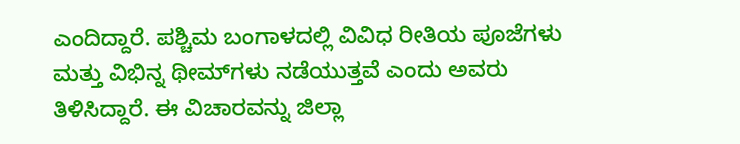ಎಂದಿದ್ದಾರೆ. ಪಶ್ಚಿಮ ಬಂಗಾಳದಲ್ಲಿ ವಿವಿಧ ರೀತಿಯ ಪೂಜೆಗಳು ಮತ್ತು ವಿಭಿನ್ನ ಥೀಮ್‌ಗಳು ನಡೆಯುತ್ತವೆ ಎಂದು ಅವರು ತಿಳಿಸಿದ್ದಾರೆ. ಈ ವಿಚಾರವನ್ನು ಜಿಲ್ಲಾ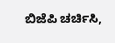ಬಿಜೆಪಿ ಚರ್ಚಿಸಿ,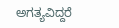ಅಗತ್ಯವಿದ್ದರೆ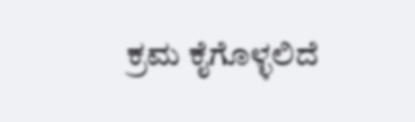ಕ್ರಮ ಕೈಗೊಳ್ಳಲಿದೆ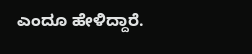ಎಂದೂ ಹೇಳಿದ್ದಾರೆ.